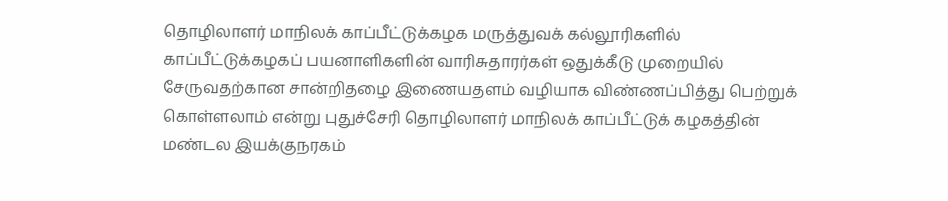தொழிலாளர் மாநிலக் காப்பீட்டுக்கழக மருத்துவக் கல்லூரிகளில் காப்பீட்டுக்கழகப் பயனாளிகளின் வாரிசுதாரர்கள் ஒதுக்கீடு முறையில் சேருவதற்கான சான்றிதழை இணையதளம் வழியாக விண்ணப்பித்து பெற்றுக் கொள்ளலாம் என்று புதுச்சேரி தொழிலாளர் மாநிலக் காப்பீட்டுக் கழகத்தின் மண்டல இயக்குநரகம்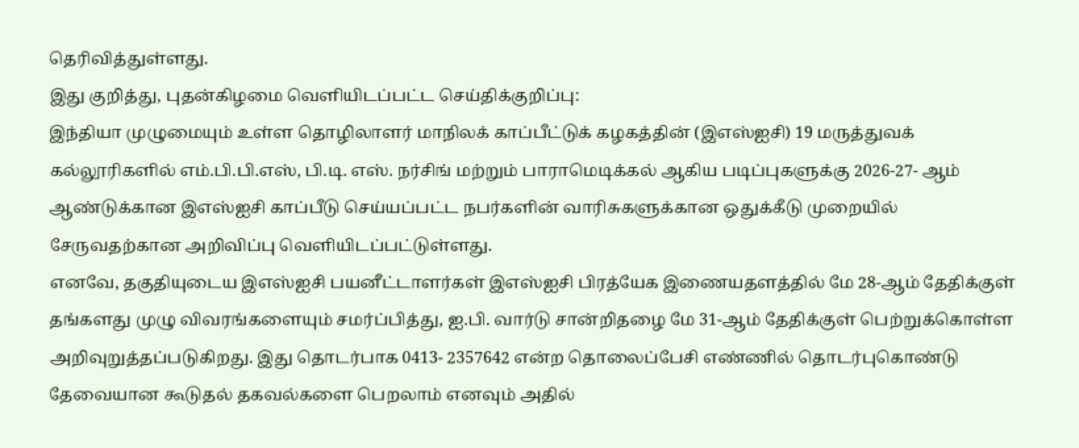தெரிவித்துள்ளது.
இது குறித்து, புதன்கிழமை வெளியிடப்பட்ட செய்திக்குறிப்பு:
இந்தியா முழுமையும் உள்ள தொழிலாளர் மாநிலக் காப்பீட்டுக் கழகத்தின் (இஎஸ்ஐசி) 19 மருத்துவக் கல்லூரிகளில் எம்.பி.பி.எஸ், பி.டி. எஸ். நர்சிங் மற்றும் பாராமெடிக்கல் ஆகிய படிப்புகளுக்கு 2026-27- ஆம் ஆண்டுக்கான இஎஸ்ஐசி காப்பீடு செய்யப்பட்ட நபர்களின் வாரிசுகளுக்கான ஒதுக்கீடு முறையில் சேருவதற்கான அறிவிப்பு வெளியிடப்பட்டுள்ளது.
எனவே, தகுதியுடைய இஎஸ்ஐசி பயனீட்டாளர்கள் இஎஸ்ஐசி பிரத்யேக இணையதளத்தில் மே 28-ஆம் தேதிக்குள் தங்களது முழு விவரங்களையும் சமர்ப்பித்து, ஐ.பி. வார்டு சான்றிதழை மே 31-ஆம் தேதிக்குள் பெற்றுக்கொள்ள அறிவுறுத்தப்படுகிறது. இது தொடர்பாக 0413- 2357642 என்ற தொலைப்பேசி எண்ணில் தொடர்புகொண்டு தேவையான கூடுதல் தகவல்களை பெறலாம் எனவும் அதில்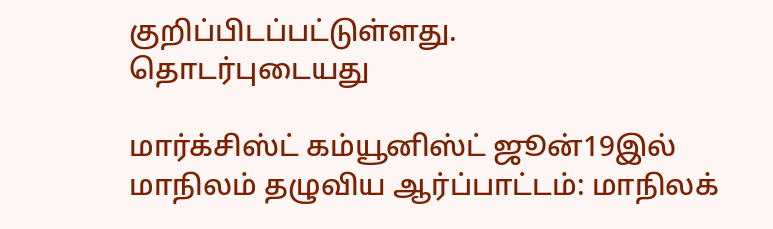குறிப்பிடப்பட்டுள்ளது.
தொடர்புடையது

மார்க்சிஸ்ட் கம்யூனிஸ்ட் ஜூன்19இல் மாநிலம் தழுவிய ஆர்ப்பாட்டம்: மாநிலக்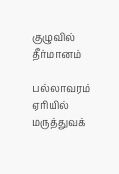குழுவில் தீர்மானம்

பல்லாவரம் ஏரியில் மருத்துவக்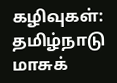கழிவுகள்: தமிழ்நாடு மாசுக்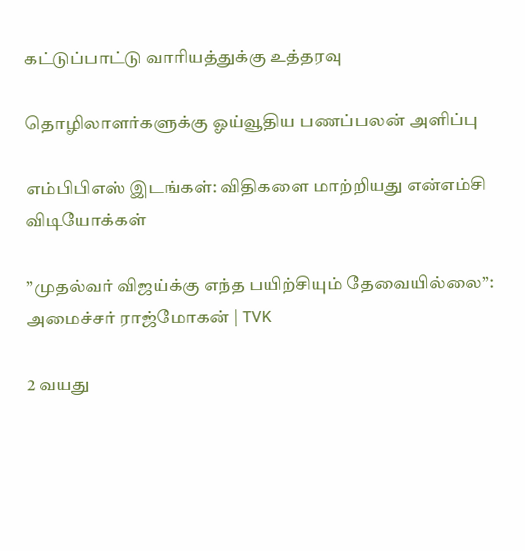கட்டுப்பாட்டு வாரியத்துக்கு உத்தரவு

தொழிலாளர்களுக்கு ஓய்வூதிய பணப்பலன் அளிப்பு

எம்பிபிஎஸ் இடங்கள்: விதிகளை மாற்றியது என்எம்சி
விடியோக்கள்

”முதல்வர் விஜய்க்கு எந்த பயிற்சியும் தேவையில்லை”: அமைச்சர் ராஜ்மோகன் | TVK

2 வயது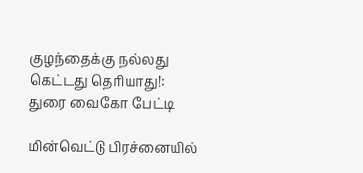குழந்தைக்கு நல்லது கெட்டது தெரியாது!: துரை வைகோ பேட்டி

மின்வெட்டு பிரச்னையில்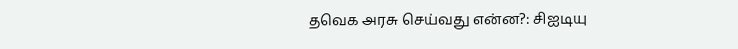தவெக அரசு செய்வது என்ன?: சிஐடியு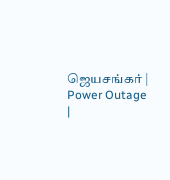ஜெயசங்கர் | Power Outage |